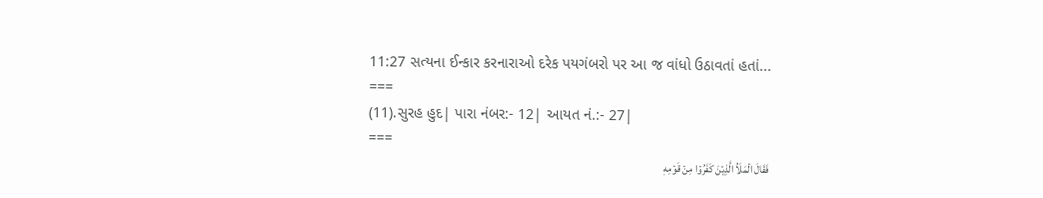11:27 સત્યના ઈન્કાર કરનારાઓ દરેક પયગંબરો પર આ જ વાંધો ઉઠાવતાં હતાં...
===
(11).સુરહ હુદ| પારા નંબર:- 12| આયત નં.:- 27|
===
فَقَالَ الۡمَلَاُ الَّذِيۡنَ كَفَرُوۡا مِنۡ قَوۡمِهٖ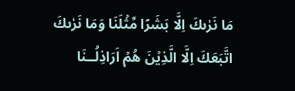مَا نَرٰٮكَ اِلَّا بَشَرًا مِّثۡلَنَا وَمَا نَرٰٮكَ اتَّبَعَكَ اِلَّا الَّذِيۡنَ هُمۡ اَرَاذِلُــنَا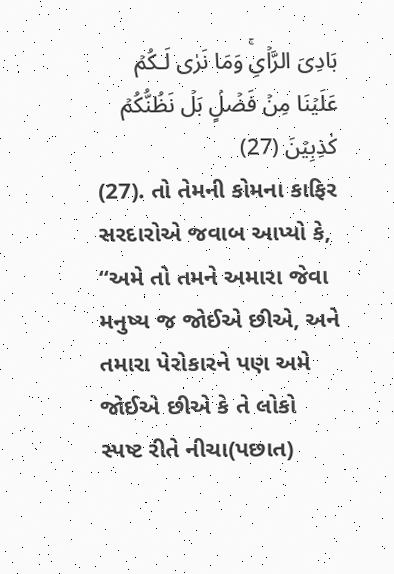بَادِىَ الرَّاۡىِۚ وَمَا نَرٰى لَـكُمۡ عَلَيۡنَا مِنۡ فَضۡلٍۢ بَلۡ نَظُنُّكُمۡ كٰذِبِيۡنَ (27)
(27). તો તેમની કોમના કાફિર સરદારોએ જવાબ આપ્યો કે, “અમે તો તમને અમારા જેવા મનુષ્ય જ જોઈએ છીએ, અને તમારા પેરોકારને પણ અમે જોઈએ છીએ કે તે લોકો સ્પષ્ટ રીતે નીચા(પછાત)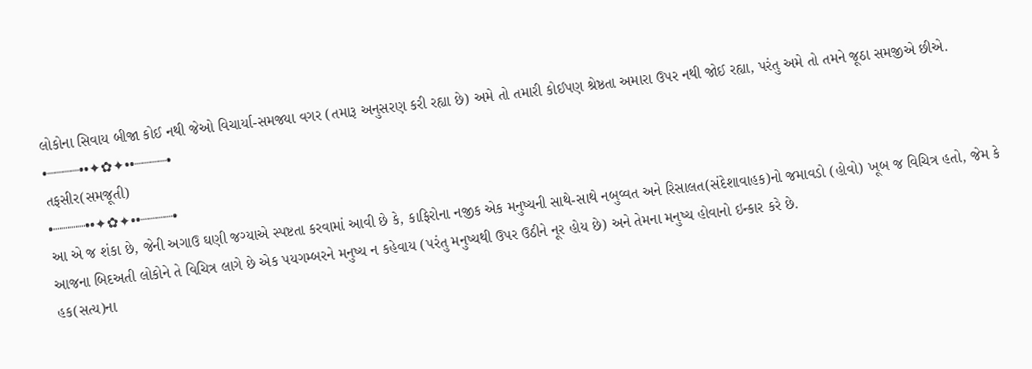લોકોના સિવાય બીજા કોઈ નથી જેઓ વિચાર્યા-સમજ્યા વગર (તમારૂ અનુસરણ કરી રહ્યા છે) અમે તો તમારી કોઈપણ શ્રેષ્ઠતા અમારા ઉપર નથી જોઈ રહ્યા, પરંતુ અમે તો તમને જૂઠા સમજીએ છીએ.
•┈┈┈┈••✦✿✦••┈┈┈┈•
તફસીર(સમજૂતી)
•┈┈┈┈••✦✿✦••┈┈┈┈•
આ એ જ શંકા છે, જેની અગાઉ ઘણી જગ્યાએ સ્પષ્ટતા કરવામાં આવી છે કે, કાફિરોના નજીક એક મનુષ્યની સાથે-સાથે નબુવ્વત અને રિસાલત(સંદેશાવાહક)નો જમાવડો (હોવો) ખૂબ જ વિચિત્ર હતો, જેમ કે આજના બિદઅતી લોકોને તે વિચિત્ર લાગે છે એક પયગમ્બરને મનુષ્ય ન કહેવાય (પરંતુ મનુષ્યથી ઉપર ઉઠીને નૂર હોય છે) અને તેમના મનુષ્ય હોવાનો ઇન્કાર કરે છે.
હક(સત્ય)ના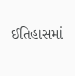ઈતિહાસમાં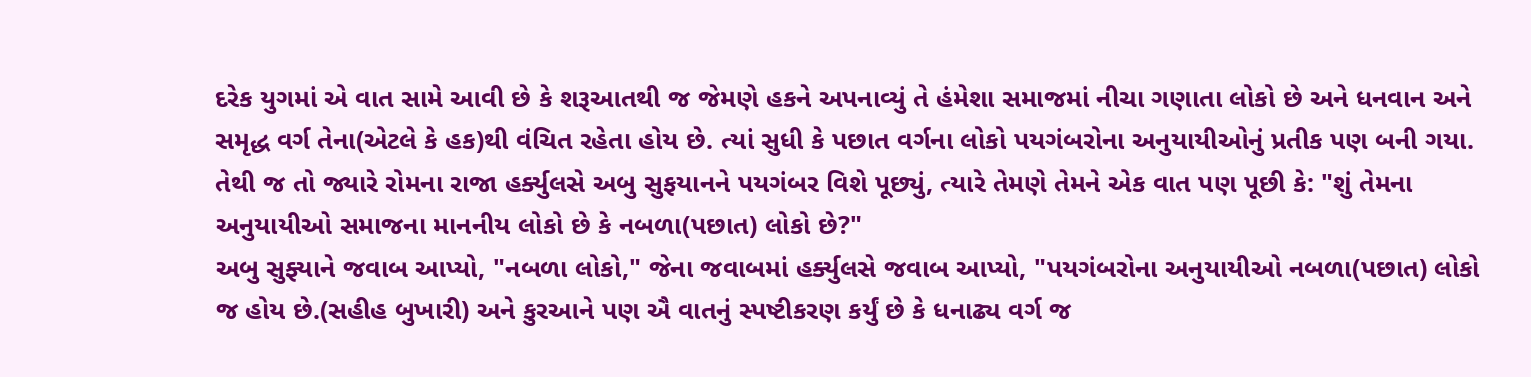દરેક યુગમાં એ વાત સામે આવી છે કે શરૂઆતથી જ જેમણે હકને અપનાવ્યું તે હંમેશા સમાજમાં નીચા ગણાતા લોકો છે અને ધનવાન અને સમૃદ્ધ વર્ગ તેના(એટલે કે હક)થી વંચિત રહેતા હોય છે. ત્યાં સુધી કે પછાત વર્ગના લોકો પયગંબરોના અનુયાયીઓનું પ્રતીક પણ બની ગયા.
તેથી જ તો જ્યારે રોમના રાજા હર્ક્યુલસે અબુ સુફયાનને પયગંબર વિશે પૂછ્યું, ત્યારે તેમણે તેમને એક વાત પણ પૂછી કે: "શું તેમના અનુયાયીઓ સમાજના માનનીય લોકો છે કે નબળા(પછાત) લોકો છે?"
અબુ સુફ્યાને જવાબ આપ્યો, "નબળા લોકો," જેના જવાબમાં હર્ક્યુલસે જવાબ આપ્યો, "પયગંબરોના અનુયાયીઓ નબળા(પછાત) લોકો જ હોય છે.(સહીહ બુખારી) અને કુરઆને પણ ઐ વાતનું સ્પષ્ટીકરણ કર્યું છે કે ધનાઢ્ય વર્ગ જ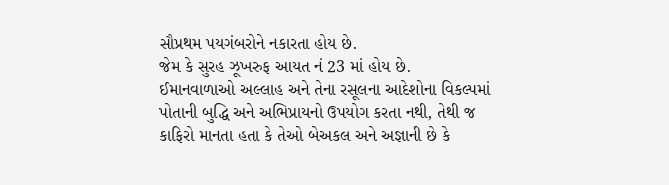સૌપ્રથમ પયગંબરોને નકારતા હોય છે.
જેમ કે સુરહ ઝૂખરુફ આયત નં 23 માં હોય છે.
ઈમાનવાળાઓ અલ્લાહ અને તેના રસૂલના આદેશોના વિકલ્પમાં પોતાની બુદ્ધિ અને અભિપ્રાયનો ઉપયોગ કરતા નથી, તેથી જ કાફિરો માનતા હતા કે તેઓ બેઅકલ અને અજ્ઞાની છે કે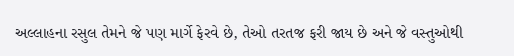અલ્લાહના રસુલ તેમને જે પણ માર્ગે ફેરવે છે, તેઓ તરતજ ફરી જાય છે અને જે વસ્તુઓથી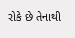રોકે છે તેનાથી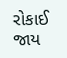રોકાઈ જાય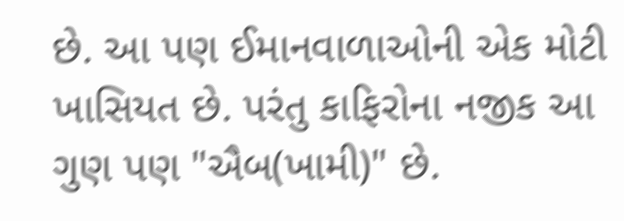છે. આ પણ ઈમાનવાળાઓની એક મોટી ખાસિયત છે. પરંતુ કાફિરોના નજીક આ ગુણ પણ "ઐબ(ખામી)" છે.